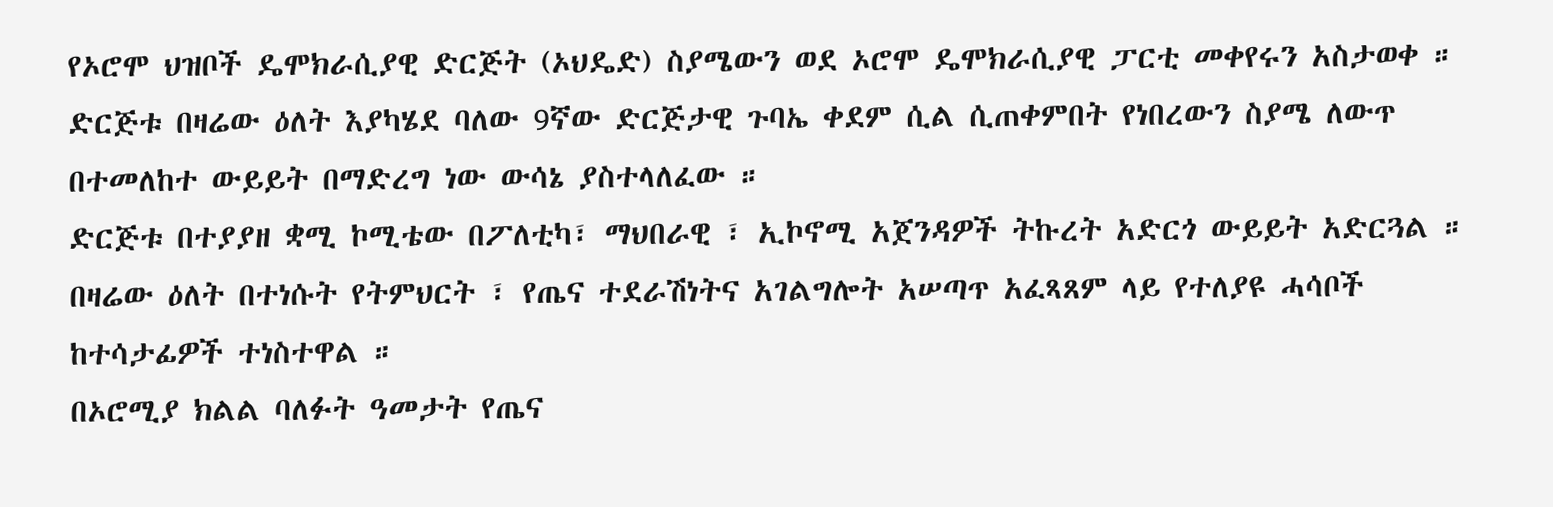የኦሮሞ ህዝቦች ዴሞክራሲያዊ ድርጅት (ኦህዴድ) ስያሜውን ወደ ኦሮሞ ዴሞክራሲያዊ ፓርቲ መቀየሩን አስታወቀ ።
ድርጅቱ በዛሬው ዕለት እያካሄደ ባለው 9ኛው ድርጅታዊ ጉባኤ ቀደም ሲል ሲጠቀምበት የነበረውን ስያሜ ለውጥ በተመለከተ ውይይት በማድረግ ነው ውሳኔ ያስተላለፈው ።
ድርጅቱ በተያያዘ ቋሚ ኮሚቴው በፖለቲካ፣ ማህበራዊ ፣ ኢኮኖሚ አጀንዳዎች ትኩረት አድርጎ ውይይት አድርጓል ።
በዛሬው ዕለት በተነሱት የትምህርት ፣ የጤና ተደራሽነትና አገልግሎት አሠጣጥ አፈጻጸም ላይ የተለያዩ ሓሳቦች ከተሳታፊዎች ተነስተዋል ።
በኦሮሚያ ክልል ባለፉት ዓመታት የጤና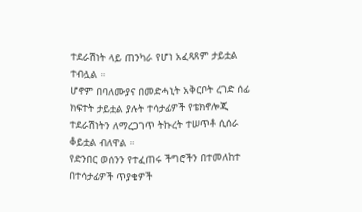ተደራሽነት ላይ ጠንካራ የሆነ አፈጻጸም ታይቷል ተብሏል ።
ሆኖም በባለሙያና በመድሓኒት አቅርቦት ረገድ ሰፊ ክፍተት ታይቷል ያሉት ተሳታፊዎች የቴክኖሎጂ ተደራሽነትን ለማረጋገጥ ትኩረት ተሠጥቶ ሲሰራ ቆይቷል ብለዋል ።
የድንበር ወሰንን የተፈጠሩ ችግሮችን በተመለከተ በተሳታፊዎች ጥያቄዎች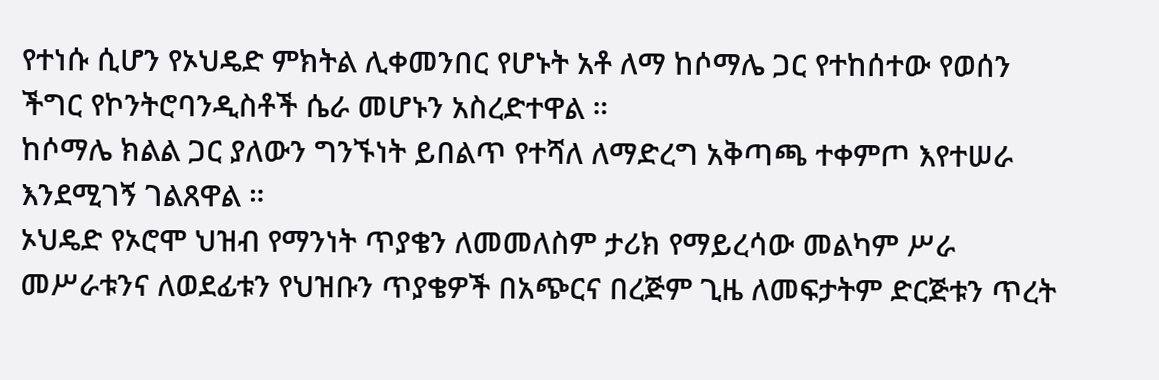የተነሱ ሲሆን የኦህዴድ ምክትል ሊቀመንበር የሆኑት አቶ ለማ ከሶማሌ ጋር የተከሰተው የወሰን ችግር የኮንትሮባንዲስቶች ሴራ መሆኑን አስረድተዋል ።
ከሶማሌ ክልል ጋር ያለውን ግንኙነት ይበልጥ የተሻለ ለማድረግ አቅጣጫ ተቀምጦ እየተሠራ እንደሚገኝ ገልጸዋል ።
ኦህዴድ የኦሮሞ ህዝብ የማንነት ጥያቄን ለመመለስም ታሪክ የማይረሳው መልካም ሥራ መሥራቱንና ለወደፊቱን የህዝቡን ጥያቄዎች በአጭርና በረጅም ጊዜ ለመፍታትም ድርጅቱን ጥረት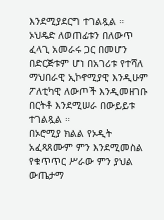እንደሚያደርግ ተገልጿል ።
ኦህዴድ ለወጠፊቱን በለውጥ ፈላጊ አመራሩ ጋር በመሆን በድርጅቱም ሆነ በአገሪቱ የተሻለ ማህበራዊ ኢኮኖሚያዊ እንዲሁም ፖለቲካዊ ለውጦች እንዲመዘገቡ በርትቶ እንደሚሠራ በውይይቱ ተገልጿል ።
በኦሮሚያ ክልል የኦዲት አፈጻጸሙም ምን እንደሚመስል የቁጥጥር ሥራው ምን ያህል ውጤታማ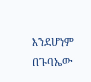እንደሆነም በጉባኤው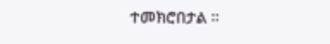ተመክሮበታል ።